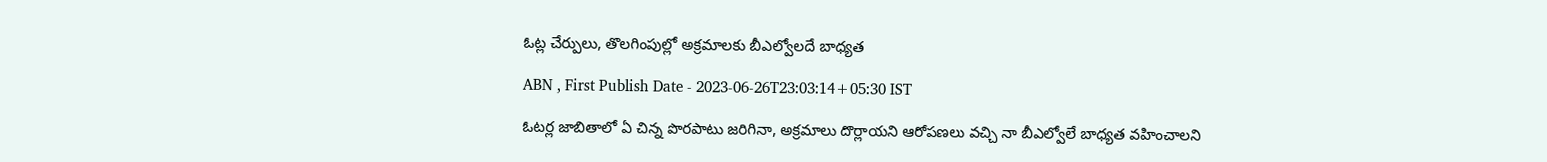ఓట్ల చేర్పులు, తొలగింపుల్లో అక్రమాలకు బీఎల్వోలదే బాధ్యత

ABN , First Publish Date - 2023-06-26T23:03:14+05:30 IST

ఓటర్ల జాబితాలో ఏ చిన్న పొరపాటు జరిగినా, అక్రమాలు దొర్లాయని ఆరోపణలు వచ్చి నా బీఎల్వోలే బాధ్యత వహించాలని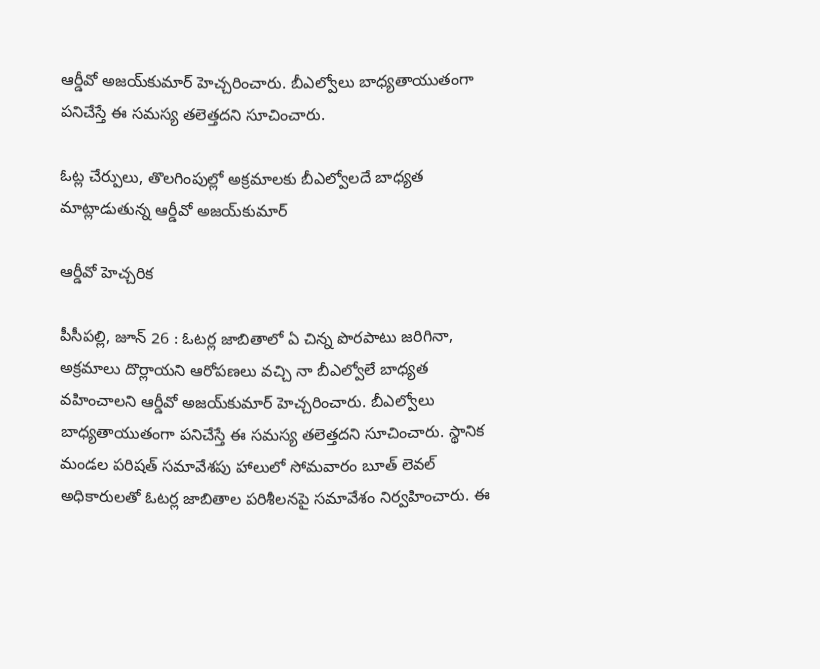ఆర్డీవో అజయ్‌కుమార్‌ హెచ్చరించారు. బీఎల్వోలు బాధ్యతాయుతంగా పనిచేస్తే ఈ సమస్య తలెత్తదని సూచించారు.

ఓట్ల చేర్పులు, తొలగింపుల్లో అక్రమాలకు బీఎల్వోలదే బాధ్యత
మాట్లాడుతున్న ఆర్డీవో అజయ్‌కుమార్‌

ఆర్డీవో హెచ్చరిక

పీసీపల్లి, జూన్‌ 26 : ఓటర్ల జాబితాలో ఏ చిన్న పొరపాటు జరిగినా, అక్రమాలు దొర్లాయని ఆరోపణలు వచ్చి నా బీఎల్వోలే బాధ్యత వహించాలని ఆర్డీవో అజయ్‌కుమార్‌ హెచ్చరించారు. బీఎల్వోలు బాధ్యతాయుతంగా పనిచేస్తే ఈ సమస్య తలెత్తదని సూచించారు. స్థానిక మండల పరిషత్‌ సమావేశపు హాలులో సోమవారం బూత్‌ లెవల్‌ అధికారులతో ఓటర్ల జాబితాల పరిశీలనపై సమావేశం నిర్వహించారు. ఈ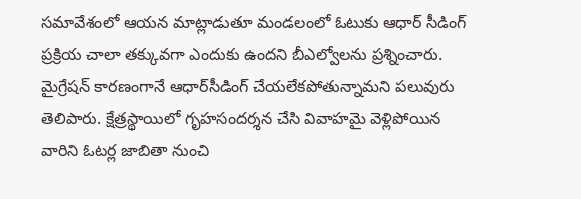సమావేశంలో ఆయన మాట్లాడుతూ మండలంలో ఓటుకు ఆధార్‌ సీడింగ్‌ ప్రక్రియ చాలా తక్కువగా ఎందుకు ఉందని బీఎల్వోలను ప్రశ్నించారు. మైగ్రేషన్‌ కారణంగానే ఆధార్‌సీడింగ్‌ చేయలేకపోతున్నామని పలువురు తెలిపారు. క్షేత్రస్థాయిలో గృహసందర్శన చేసి వివాహమై వెళ్లిపోయిన వారిని ఓటర్ల జాబితా నుంచి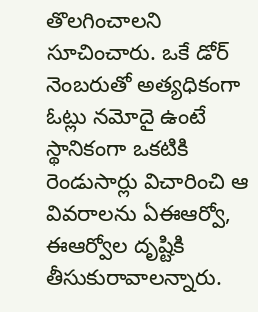తొలగించాలని సూచించారు. ఒకే డోర్‌ నెంబరుతో అత్యధికంగా ఓట్లు నమోదై ఉంటే స్థానికంగా ఒకటికి రెండుసార్లు విచారించి ఆ వివరాలను ఏఈఆర్వో, ఈఆర్వోల దృష్టికి తీసుకురావాలన్నారు.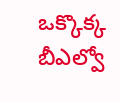ఒక్కొక్క బీఎల్వో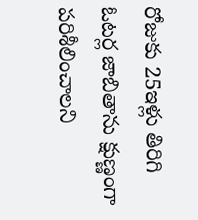రోజుకు 25ఇళ్లు తిరిగి ఓటర్ల జాబితాను క్షుణ్ణంగా పరిశీలించాలని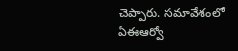చెప్పారు. సమావేశంలో ఏఈఆర్వో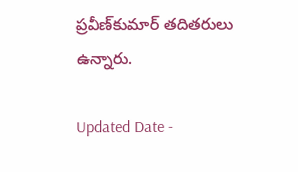ప్రవీణ్‌కుమార్‌ తదితరులు ఉన్నారు.

Updated Date -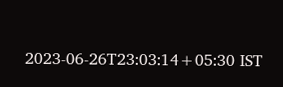2023-06-26T23:03:14+05:30 IST